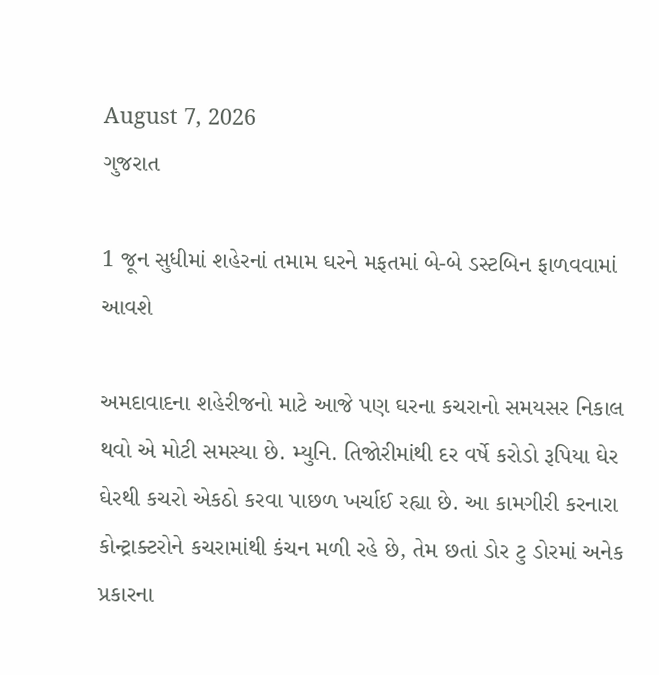August 7, 2026
ગુજરાત

1 જૂન સુધીમાં શહેરનાં તમામ ઘરને મફતમાં બે-બે ડસ્ટબિન ફાળવવામાં આવશે

અમદાવાદના શહેરીજનો માટે આજે પણ ઘરના કચરાનો સમયસર નિકાલ થવો એ મોટી સમસ્યા છે. મ્યુનિ. તિજોરીમાંથી દર વર્ષે કરોડો રૂપિયા ઘેર ઘેરથી કચરો એકઠો કરવા પાછળ ખર્ચાઈ રહ્યા છે. આ કામગીરી કરનારા કોન્ટ્રાક્ટરોને કચરામાંથી કંચન મળી રહે છે, તેમ છતાં ડોર ટુ ડોરમાં અનેક પ્રકારના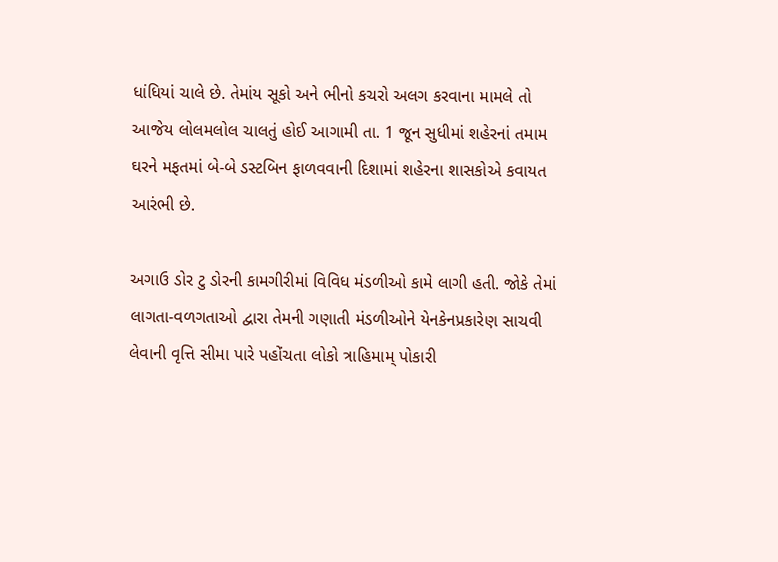ધાંધિયાં ચાલે છે. તેમાંય સૂકો અને ભીનો કચરો અલગ કરવાના મામલે તો આજેય લોલમલોલ ચાલતું હોઈ આગામી તા. 1 જૂન સુધીમાં શહેરનાં તમામ ઘરને મફતમાં બે-બે ડસ્ટબિન ફાળવવાની દિશામાં શહેરના શાસકોએ કવાયત આરંભી છે.

અગાઉ ડોર ટુ ડોરની કામગીરીમાં વિવિધ મંડળીઓ કામે લાગી હતી. જોકે તેમાં લાગતા-વળગતાઓ દ્વારા તેમની ગણાતી મંડળીઓને યેનકેનપ્રકારેણ સાચવી લેવાની વૃત્તિ સીમા પારે પહોંચતા લોકો ત્રાહિમામ્ પોકારી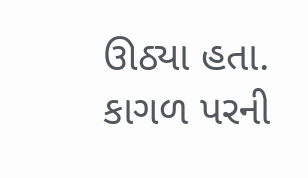ઊઠ્યા હતા. કાગળ પરની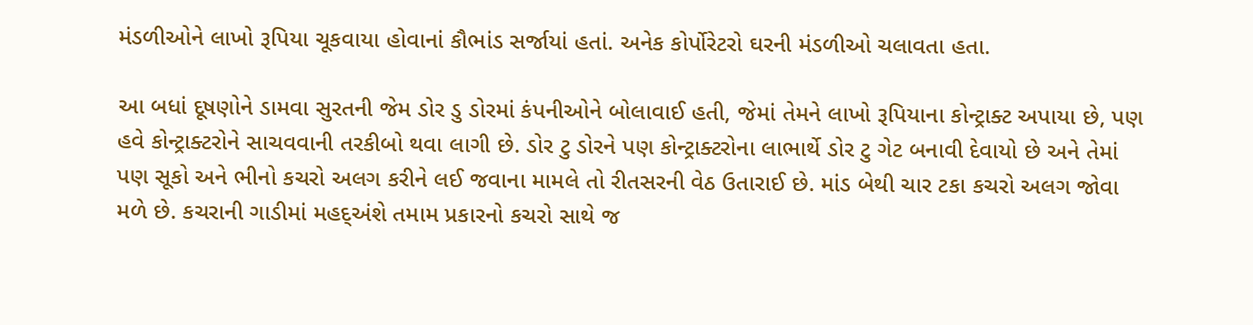મંડળીઓને લાખો રૂપિયા ચૂકવાયા હોવાનાં કૌભાંડ સર્જાયાં હતાં. અનેક કોર્પોરેટરો ઘરની મંડળીઓ ચલાવતા હતા.

આ બધાં દૂષણોને ડામવા સુરતની જેમ ડોર ડુ ડોરમાં કંપનીઓને બોલાવાઈ હતી, જેમાં તેમને લાખો રૂપિયાના કોન્ટ્રાક્ટ અપાયા છે, પણ હવે કોન્ટ્રાક્ટરોને સાચવવાની તરકીબો થવા લાગી છે. ડોર ટુ ડોરને પણ કોન્ટ્રાક્ટરોના લાભાર્થે ડોર ટુ ગેટ બનાવી દેવાયો છે અને તેમાં પણ સૂકો અને ભીનો કચરો અલગ કરીને લઈ જવાના મામલે તો રીતસરની વેઠ ઉતારાઈ છે. માંડ બેથી ચાર ટકા કચરો અલગ જોવા મળે છે. કચરાની ગાડીમાં મહદ્અંશે તમામ પ્રકારનો કચરો સાથે જ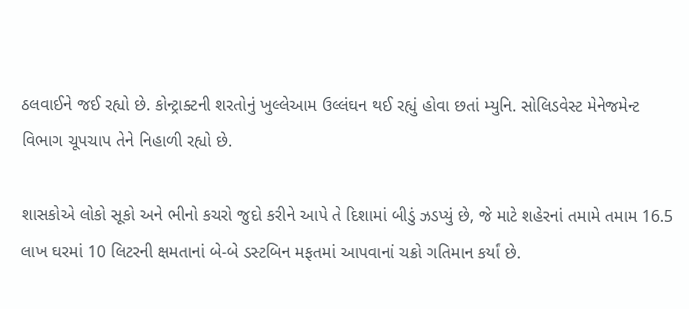ઠલવાઈને જઈ રહ્યો છે. કોન્ટ્રાક્ટની શરતોનું ખુલ્લેઆમ ઉલ્લંઘન થઈ રહ્યું હોવા છતાં મ્યુનિ. સોલિડવેસ્ટ મેનેજમેન્ટ વિભાગ ચૂપચાપ તેને નિહાળી રહ્યો છે.

શાસકોએ લોકો સૂકો અને ભીનો કચરો જુદો કરીને આપે તે દિશામાં બીડું ઝડપ્યું છે, જે માટે શહેરનાં તમામે તમામ 16.5 લાખ ઘરમાં 10 લિટરની ક્ષમતાનાં બે-બે ડસ્ટબિન મફતમાં આપવાનાં ચક્રો ગતિમાન કર્યાં છે.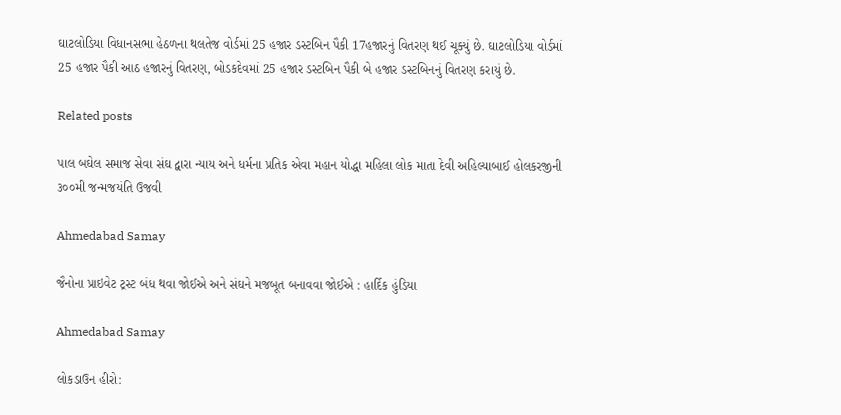ઘાટલોડિયા વિધાનસભા હેઠળના થલતેજ વોર્ડમાં 25 હજાર ડસ્ટબિન પૈકી 17હજારનું વિતરણ થઈ ચૂક્યું છે. ઘાટલોડિયા વોર્ડમાં 25 હજાર પૈકી આઠ હજારનું વિતરણ, બોડકદેવમાં 25 હજાર ડસ્ટબિન પૈકી બે હજાર ડસ્ટબિનનું વિતરણ કરાયું છે.

Related posts

પાલ બઘેલ સમાજ સેવા સંઘ દ્વારા ન્યાય અને ધર્મના પ્રતિક એવા મહાન યોદ્ધા મહિલા લોક માતા દેવી અહિલ્યાબાઈ હોલકરજીની ૩૦૦મી જન્મજયંતિ ઉજવી

Ahmedabad Samay

જૈનોના પ્રાઇવેટ ટ્રસ્ટ બંધ થવા જોઈએ અને સંઘને મજબૂત બનાવવા જોઈએ : હાર્દિક હુંડિયા

Ahmedabad Samay

લોકડાઉન હીરો: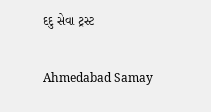દદુ સેવા ટ્રસ્ટ

Ahmedabad Samay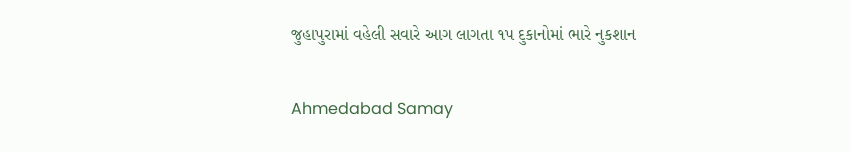જુહાપુરામાં વહેલી સવારે આગ લાગતા ૧પ દુકાનોમાં ભારે નુકશાન

Ahmedabad Samay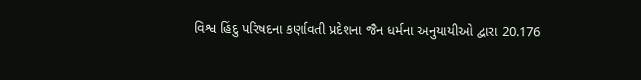વિશ્વ હિંદુ પરિષદના કર્ણાવતી પ્રદેશના જૈન ધર્મના અનુયાયીઓ દ્વારા 20.176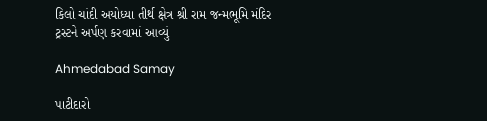કિલો ચાંદી અયોધ્યા તીર્થ ક્ષેત્ર શ્રી રામ જન્મભૂમિ મંદિર ટ્રસ્ટને અર્પણ કરવામાં આવ્યું

Ahmedabad Samay

પાટીદારો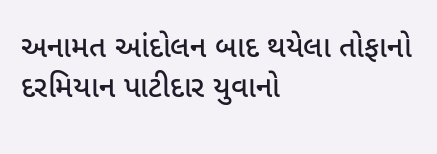અનામત આંદોલન બાદ થયેલા તોફાનો દરમિયાન પાટીદાર યુવાનો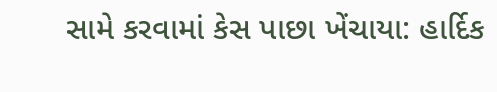સામે કરવામાં કેસ પાછા ખેંચાયા: હાર્દિક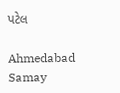પટેલ

Ahmedabad Samay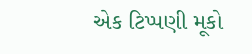એક ટિપ્પણી મૂકો